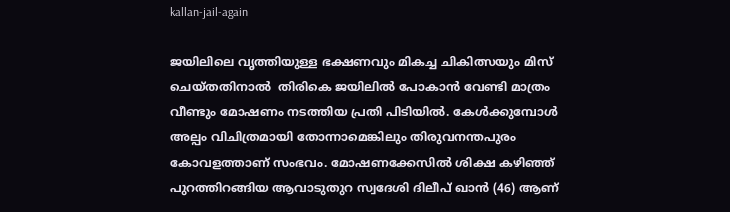kallan-jail-again

ജയിലിലെ വൃത്തിയുള്ള ഭക്ഷണവും മികച്ച ചികിത്സയും മിസ് ചെയ്തതിനാല്‍  തിരികെ ജയിലിൽ പോകാൻ വേണ്ടി മാത്രം വീണ്ടും മോഷണം നടത്തിയ പ്രതി പിടിയിൽ. കേൾക്കുമ്പോൾ അല്പം വിചിത്രമായി തോന്നാമെങ്കിലും തിരുവനന്തപുരം കോവളത്താണ് സംഭവം. മോഷണക്കേസിൽ ശിക്ഷ കഴിഞ്ഞ് പുറത്തിറങ്ങിയ ആവാടുതുറ സ്വദേശി ദിലീപ് ഖാൻ (46) ആണ്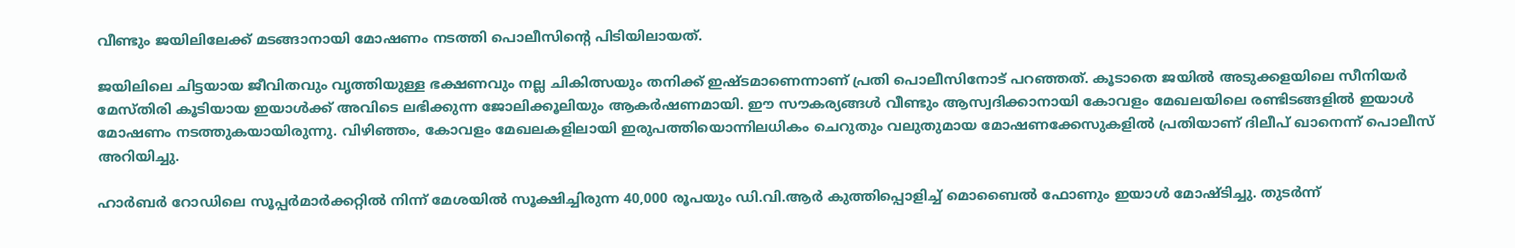വീണ്ടും ജയിലിലേക്ക് മടങ്ങാനായി മോഷണം നടത്തി പൊലീസിന്റെ പിടിയിലായത്.

ജയിലിലെ ചിട്ടയായ ജീവിതവും വൃത്തിയുള്ള ഭക്ഷണവും നല്ല ചികിത്സയും തനിക്ക് ഇഷ്ടമാണെന്നാണ് പ്രതി പൊലീസിനോട് പറഞ്ഞത്. കൂടാതെ ജയിൽ അടുക്കളയിലെ സീനിയർ മേസ്തിരി കൂടിയായ ഇയാൾക്ക് അവിടെ ലഭിക്കുന്ന ജോലിക്കൂലിയും ആകർഷണമായി. ഈ സൗകര്യങ്ങൾ വീണ്ടും ആസ്വദിക്കാനായി കോവളം മേഖലയിലെ രണ്ടിടങ്ങളിൽ ഇയാൾ മോഷണം നടത്തുകയായിരുന്നു. വിഴിഞ്ഞം, കോവളം മേഖലകളിലായി ഇരുപത്തിയൊന്നിലധികം ചെറുതും വലുതുമായ മോഷണക്കേസുകളിൽ പ്രതിയാണ് ദിലീപ് ഖാനെന്ന് പൊലീസ് അറിയിച്ചു.

ഹാർബർ റോഡിലെ സൂപ്പർമാർക്കറ്റിൽ നിന്ന് മേശയിൽ സൂക്ഷിച്ചിരുന്ന 40,000 രൂപയും ഡി.വി.ആർ കുത്തിപ്പൊളിച്ച് മൊബൈൽ ഫോണും ഇയാൾ മോഷ്ടിച്ചു. തുടർന്ന്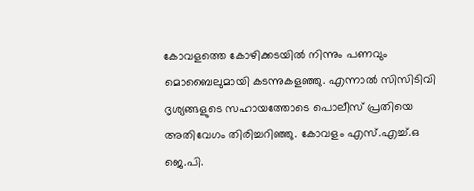കോവളത്തെ കോഴിക്കടയിൽ നിന്നും പണവും മൊബൈലുമായി കടന്നുകളഞ്ഞു. എന്നാൽ സിസിടിവി ദൃശ്യങ്ങളുടെ സഹായത്തോടെ പൊലീസ് പ്രതിയെ അതിവേഗം തിരിച്ചറിഞ്ഞു. കോവളം എസ്.എച്ച്.ഒ ജെ.പി.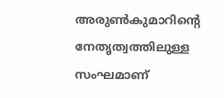അരുൺകുമാറിന്റെ നേതൃത്വത്തിലുള്ള സംഘമാണ്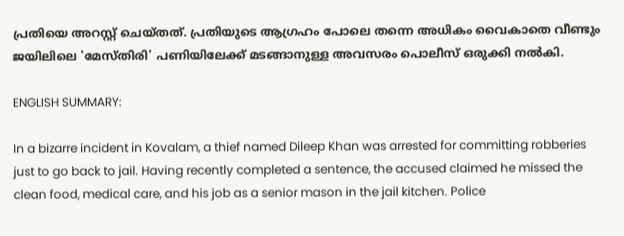പ്രതിയെ അറസ്റ്റ് ചെയ്തത്. പ്രതിയുടെ ആഗ്രഹം പോലെ തന്നെ അധികം വൈകാതെ വീണ്ടും ജയിലിലെ 'മേസ്തിരി' പണിയിലേക്ക് മടങ്ങാനുള്ള അവസരം പൊലീസ് ഒരുക്കി നൽകി.

ENGLISH SUMMARY:

In a bizarre incident in Kovalam, a thief named Dileep Khan was arrested for committing robberies just to go back to jail. Having recently completed a sentence, the accused claimed he missed the clean food, medical care, and his job as a senior mason in the jail kitchen. Police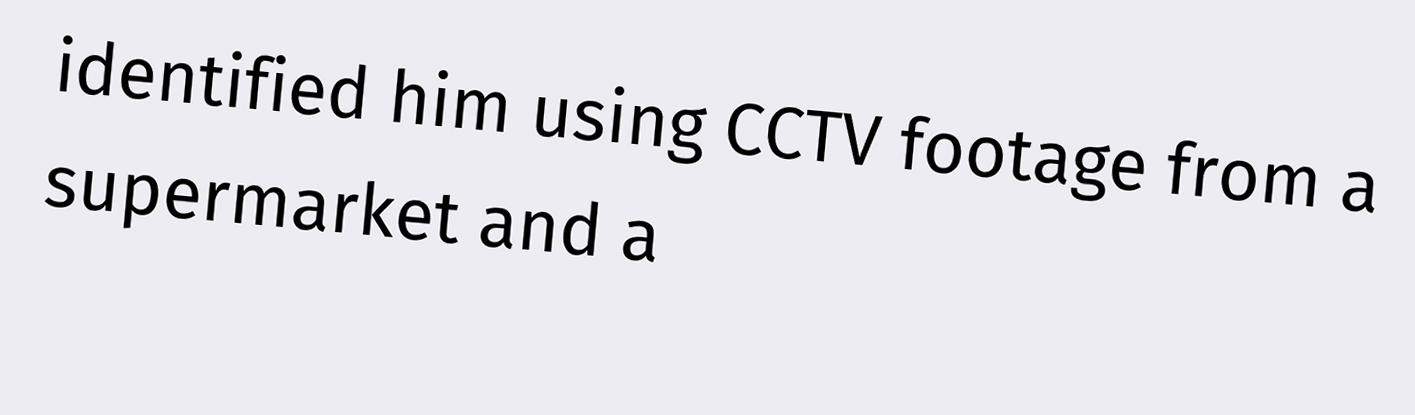identified him using CCTV footage from a supermarket and a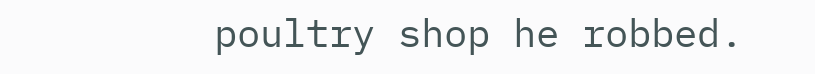poultry shop he robbed.